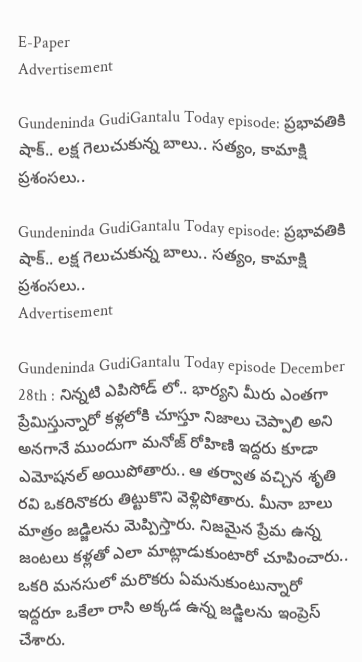E-Paper
Advertisement

Gundeninda GudiGantalu Today episode: ప్రభావతికి షాక్.. లక్ష గెలుచుకున్న బాలు.. సత్యం, కామాక్షి ప్రశంసలు..

Gundeninda GudiGantalu Today episode: ప్రభావతికి షాక్.. లక్ష గెలుచుకున్న బాలు.. సత్యం, కామాక్షి ప్రశంసలు..
Advertisement

Gundeninda GudiGantalu Today episode December 28th : నిన్నటి ఎపిసోడ్ లో.. భార్యని మీరు ఎంతగా ప్రేమిస్తున్నారో కళ్లలోకి చూస్తూ నిజాలు చెప్పాలి అని అనగానే ముందుగా మనోజ్ రోహిణి ఇద్దరు కూడా ఎమోషనల్ అయిపోతారు.. ఆ తర్వాత వచ్చిన శృతి రవి ఒకరినొకరు తిట్టుకొని వెళ్లిపోతారు. మీనా బాలు మాత్రం జడ్జిలను మెప్పిస్తారు. నిజమైన ప్రేమ ఉన్న జంటలు కళ్లతో ఎలా మాట్లాడుకుంటారో చూపించారు.. ఒకరి మనసులో మరొకరు ఏమనుకుంటున్నారో ఇద్దరూ ఒకేలా రాసి అక్కడ ఉన్న జడ్జిలను ఇంప్రెస్ చేశారు.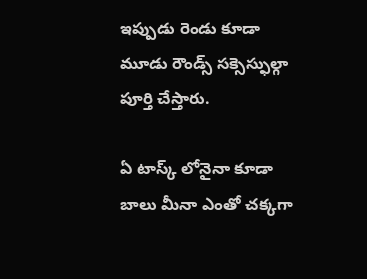ఇప్పుడు రెండు కూడా మూడు రౌండ్స్ సక్సెస్ఫుల్గా పూర్తి చేస్తారు.

ఏ టాస్క్ లోనైనా కూడా బాలు మీనా ఎంతో చక్కగా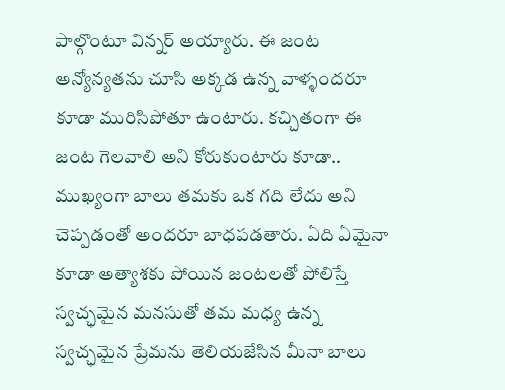పాల్గొంటూ విన్నర్ అయ్యారు. ఈ జంట అన్యోన్యతను చూసి అక్కడ ఉన్న వాళ్ళందరూ కూడా మురిసిపోతూ ఉంటారు. కచ్చితంగా ఈ జంట గెలవాలి అని కోరుకుంటారు కూడా.. ముఖ్యంగా బాలు తమకు ఒక గది లేదు అని చెప్పడంతో అందరూ బాధపడతారు. ఏది ఏమైనా కూడా అత్యాశకు పోయిన జంటలతో పోలిస్తే స్వచ్ఛమైన మనసుతో తమ మధ్య ఉన్న స్వచ్ఛమైన ప్రేమను తెలియజేసిన మీనా బాలు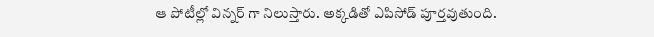ఆ పోటీల్లో విన్నర్ గా నిలుస్తారు. అక్కడితో ఎపిసోడ్ పూర్తవుతుంది.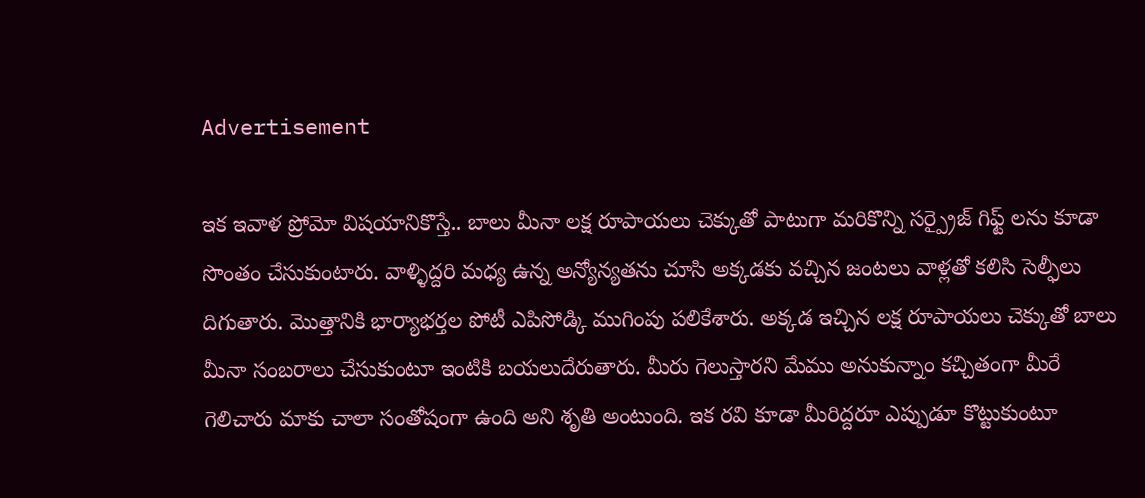Advertisement

ఇక ఇవాళ ప్రోమో విషయానికొస్తే.. బాలు మీనా లక్ష రూపాయలు చెక్కుతో పాటుగా మరికొన్ని సర్ప్రైజ్ గిఫ్ట్ లను కూడా సొంతం చేసుకుంటారు. వాళ్ళిద్దరి మధ్య ఉన్న అన్యోన్యతను చూసి అక్కడకు వచ్చిన జంటలు వాళ్లతో కలిసి సెల్ఫీలు దిగుతారు. మొత్తానికి భార్యాభర్తల పోటీ ఎపిసోడ్కి ముగింపు పలికేశారు. అక్కడ ఇచ్చిన లక్ష రూపాయలు చెక్కుతో బాలు మీనా సంబరాలు చేసుకుంటూ ఇంటికి బయలుదేరుతారు. మీరు గెలుస్తారని మేము అనుకున్నాం కచ్చితంగా మీరే గెలిచారు మాకు చాలా సంతోషంగా ఉంది అని శృతి అంటుంది. ఇక రవి కూడా మీరిద్దరూ ఎప్పుడూ కొట్టుకుంటూ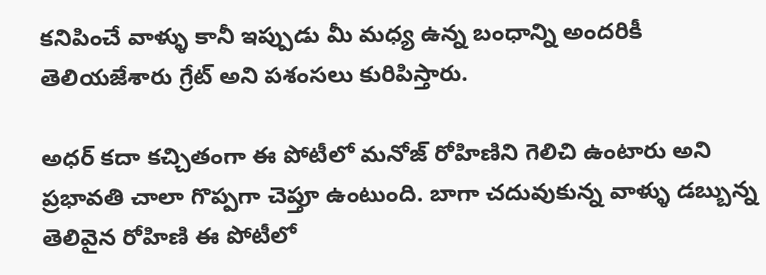కనిపించే వాళ్ళు కానీ ఇప్పుడు మీ మధ్య ఉన్న బంధాన్ని అందరికీ తెలియజేశారు గ్రేట్ అని పశంసలు కురిపిస్తారు.

అధర్ కదా కచ్చితంగా ఈ పోటీలో మనోజ్ రోహిణిని గెలిచి ఉంటారు అని ప్రభావతి చాలా గొప్పగా చెప్తూ ఉంటుంది. బాగా చదువుకున్న వాళ్ళు డబ్బున్న తెలివైన రోహిణి ఈ పోటీలో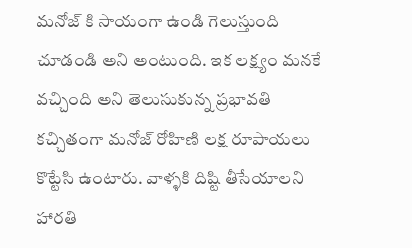మనోజ్ కి సాయంగా ఉండి గెలుస్తుంది చూడండి అని అంటుంది. ఇక లక్ష్యం మనకే వచ్చింది అని తెలుసుకున్న ప్రభావతి కచ్చితంగా మనోజ్ రోహిణి లక్ష రూపాయలు కొట్టేసి ఉంటారు. వాళ్ళకి దిష్టి తీసేయాలని హారతి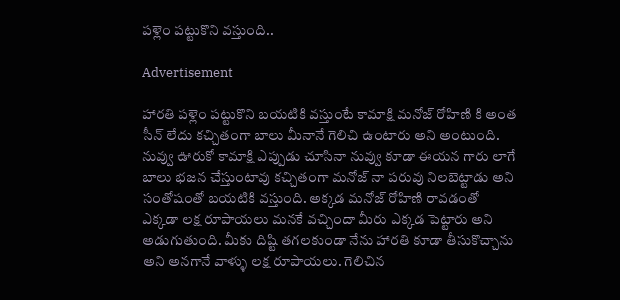పళ్లెం పట్టుకొని వస్తుంది..

Advertisement

హారతి పళ్లెం పట్టుకొని బయటికి వస్తుంటే కామాక్షి మనోజ్ రోహిణి కి అంత సీన్ లేదు కచ్చితంగా బాలు మీనానే గెలిచి ఉంటారు అని అంటుంది. నువ్వు ఊరుకో కామాక్షి ఎప్పుడు చూసినా నువ్వు కూడా ఈయన గారు లాగే బాలు భజన చేస్తుంటావు కచ్చితంగా మనోజ్ నా పరువు నిలబెట్టాడు అని సంతోషంతో బయటికి వస్తుంది. అక్కడ మనోజ్ రోహిణి రావడంతో ఎక్కడా లక్ష రూపాయలు మనకే వచ్చిందా మీరు ఎక్కడ పెట్టారు అని అడుగుతుంది. మీకు దిష్టి తగలకుండా నేను హారతి కూడా తీసుకొచ్చాను అని అనగానే వాళ్ళు లక్ష రూపాయలు. గెలిచిన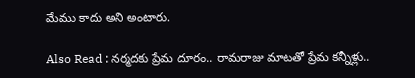మేము కాదు అని అంటారు.

Also Read : నర్మదకు ప్రేమ దూరం.. రామరాజు మాటతో ప్రేమ కన్నీళ్లు..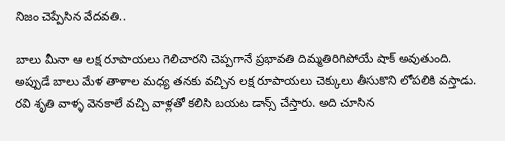నిజం చెప్పేసిన వేదవతి..

బాలు మీనా ఆ లక్ష రూపాయలు గెలిచారని చెప్పగానే ప్రభావతి దిమ్మతిరిగిపోయే షాక్ అవుతుంది. అప్పుడే బాలు మేళ తాళాల మధ్య తనకు వచ్చిన లక్ష రూపాయలు చెక్కులు తీసుకొని లోపలికి వస్తాడు. రవి శృతి వాళ్ళ వెనకాలే వచ్చి వాళ్లతో కలిసి బయట డాన్స్ చేస్తారు. అది చూసిన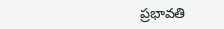ప్రభావతి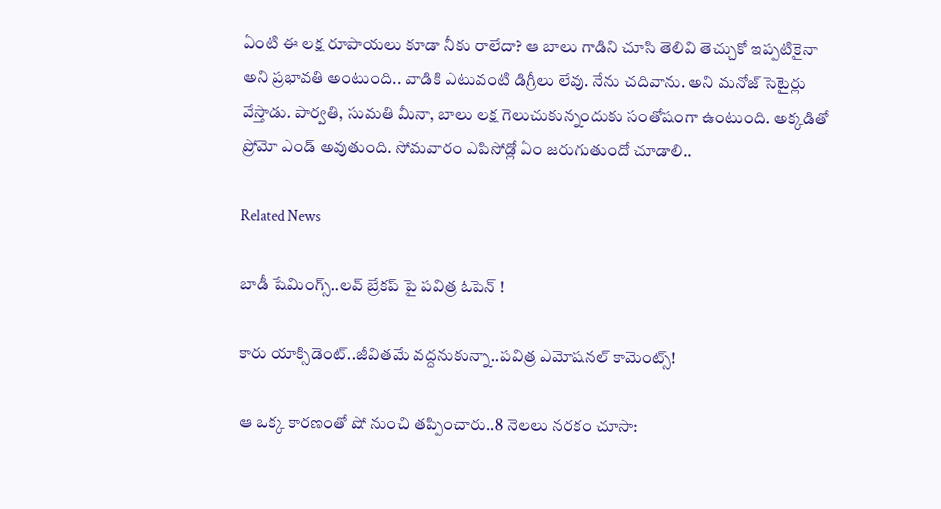ఏంటి ఈ లక్ష రూపాయలు కూడా నీకు రాలేదా? ఆ బాలు గాడిని చూసి తెలివి తెచ్చుకో ఇప్పటికైనా అని ప్రభావతి అంటుంది.. వాడికి ఎటువంటి డిగ్రీలు లేవు. నేను చదివాను. అని మనోజ్ సెటైర్లు వేస్తాడు. పార్వతి, సుమతి మీనా, బాలు లక్ష గెలుచుకున్నందుకు సంతోషంగా ఉంటుంది. అక్కడితో ప్రోమో ఎండ్ అవుతుంది. సోమవారం ఎపిసోడ్లో ఏం జరుగుతుందో చూడాలి..

Related News

బాడీ షేమింగ్స్..లవ్ బ్రేకప్ పై పవిత్ర ఓపెన్ !

కారు యాక్సిడెంట్..జీవితమే వద్దనుకున్నా..పవిత్ర ఎమోషనల్ కామెంట్స్!

ఆ ఒక్క కారణంతో షో నుంచి తప్పించారు..8 నెలలు నరకం చూసా: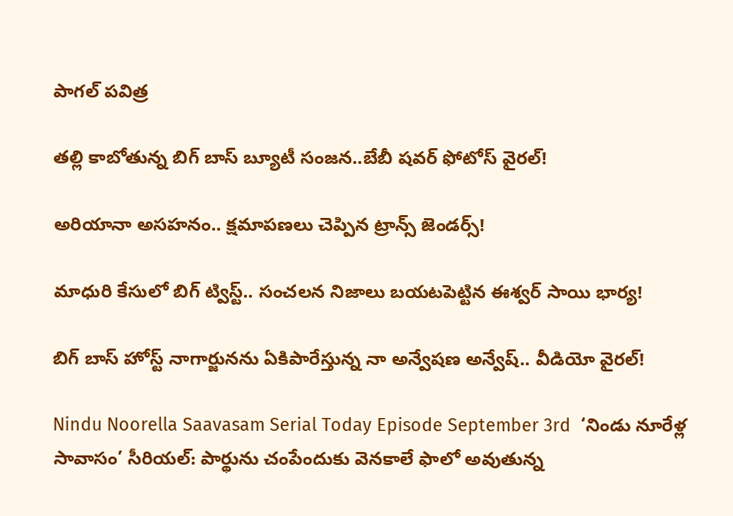పాగల్ పవిత్ర

తల్లి కాబోతున్న బిగ్ బాస్ బ్యూటీ సంజన..బేబీ షవర్ ఫోటోస్ వైరల్!

అరియానా అసహనం.. క్షమాపణలు చెప్పిన ట్రాన్స్ జెండర్స్!

మాధురి కేసులో బిగ్ ట్విస్ట్.. సంచలన నిజాలు బయటపెట్టిన ఈశ్వర్ సాయి భార్య!

బిగ్ బాస్ హోస్ట్ నాగార్జునను ఏకిపారేస్తున్న నా అన్వేషణ అన్వేష్.. వీడియో వైరల్!

Nindu Noorella Saavasam Serial Today Episode September 3rd  ‘నిండు నూరేళ్ల సావాసం’ సీరియల్‌: పార్థును చంపేందుకు వెనకాలే ఫాలో అవుతున్న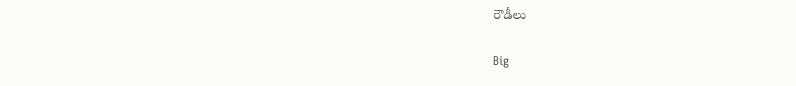రౌడీలు

Big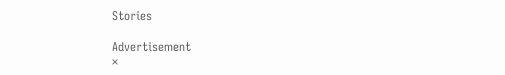Stories

Advertisement
×